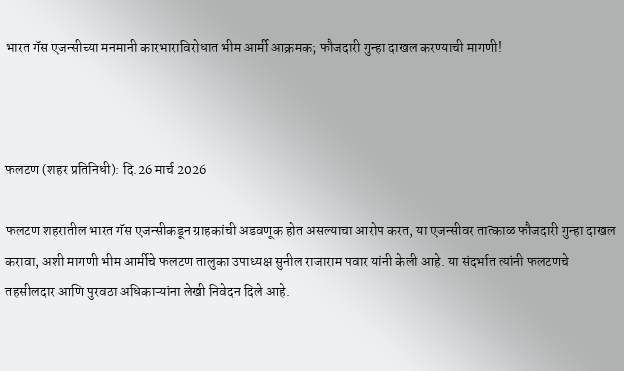भारत गॅस एजन्सीच्या मनमानी कारभाराविरोधात भीम आर्मी आक्रमक; फौजदारी गुन्हा दाखल करण्याची मागणी!



फलटण (शहर प्रतिनिधी): दि.26 मार्च 2026

फलटण शहरातील भारत गॅस एजन्सीकडून ग्राहकांची अडवणूक होत असल्याचा आरोप करत, या एजन्सीवर तात्काळ फौजदारी गुन्हा दाखल करावा, अशी मागणी भीम आर्मीचे फलटण तालुका उपाध्यक्ष सुनील राजाराम पवार यांनी केली आहे. या संदर्भात त्यांनी फलटणचे तहसीलदार आणि पुरवठा अधिकाऱ्यांना लेखी निवेदन दिले आहे.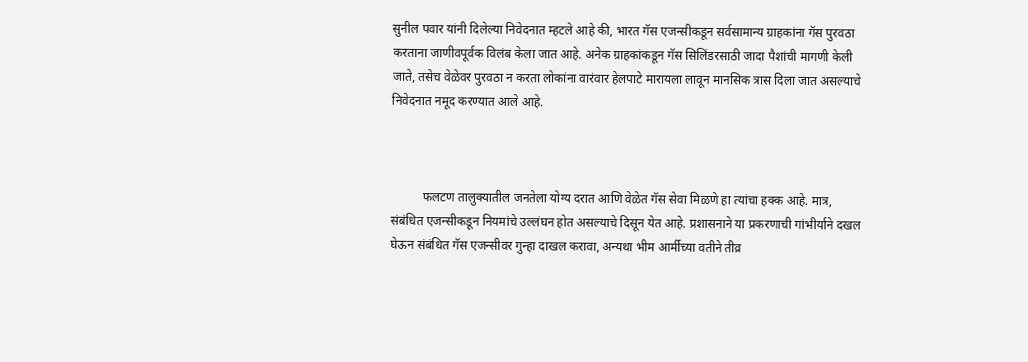सुनील पवार यांनी दिलेल्या निवेदनात म्हटले आहे की, भारत गॅस एजन्सीकडून सर्वसामान्य ग्राहकांना गॅस पुरवठा करताना जाणीवपूर्वक विलंब केला जात आहे. अनेक ग्राहकांकडून गॅस सिलिंडरसाठी जादा पैशांची मागणी केली जाते, तसेच वेळेवर पुरवठा न करता लोकांना वारंवार हेलपाटे मारायला लावून मानसिक त्रास दिला जात असल्याचे निवेदनात नमूद करण्यात आले आहे.



          फलटण तालुक्यातील जनतेला योग्य दरात आणि वेळेत गॅस सेवा मिळणे हा त्यांचा हक्क आहे. मात्र, संबंधित एजन्सीकडून नियमांचे उल्लंघन होत असल्याचे दिसून येत आहे. प्रशासनाने या प्रकरणाची गांभीर्याने दखल घेऊन संबंधित गॅस एजन्सीवर गुन्हा दाखल करावा, अन्यथा भीम आर्मीच्या वतीने तीव्र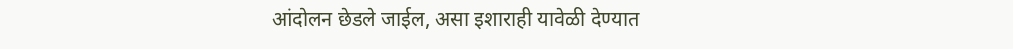आंदोलन छेडले जाईल, असा इशाराही यावेळी देण्यात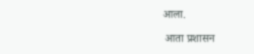आला.

 आता प्रशासन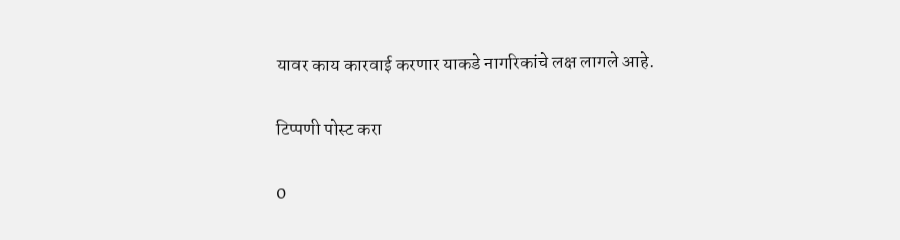यावर काय कारवाई करणार याकडे नागरिकांचे लक्ष लागले आहे.

टिप्पणी पोस्ट करा

0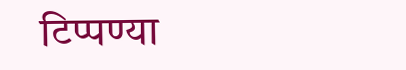टिप्पण्या